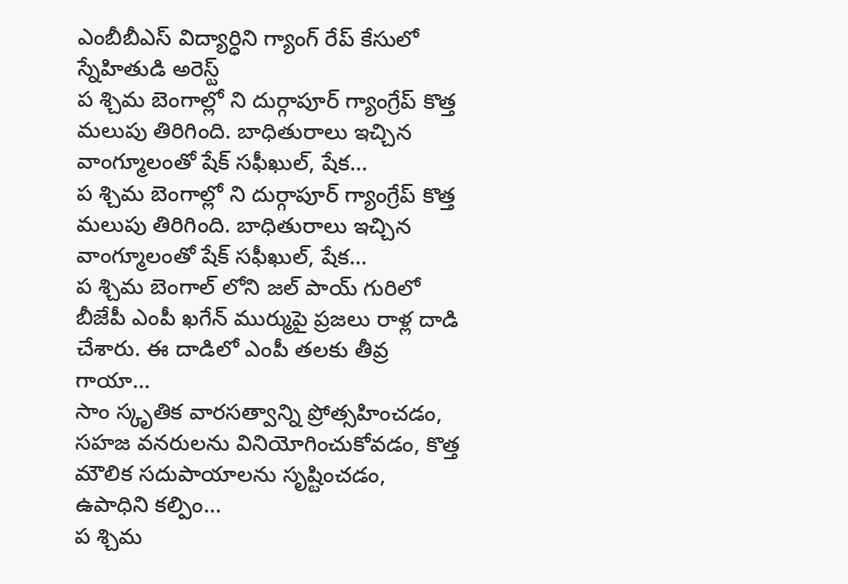ఎంబీబీఎస్ విద్యార్ధిని గ్యాంగ్ రేప్ కేసులో స్నేహితుడి అరెస్ట్
ప శ్చిమ బెంగాల్లో ని దుర్గాపూర్ గ్యాంగ్రేప్ కొత్త మలుపు తిరిగింది. బాధితురాలు ఇచ్చిన వాంగ్మూలంతో షేక్ సఫీఖుల్, షేక…
ప శ్చిమ బెంగాల్లో ని దుర్గాపూర్ గ్యాంగ్రేప్ కొత్త మలుపు తిరిగింది. బాధితురాలు ఇచ్చిన వాంగ్మూలంతో షేక్ సఫీఖుల్, షేక…
ప శ్చిమ బెంగాల్ లోని జల్ పాయ్ గురిలో బీజేపీ ఎంపీ ఖగేన్ ముర్ముపై ప్రజలు రాళ్ల దాడి చేశారు. ఈ దాడిలో ఎంపీ తలకు తీవ్ర గాయా…
సాం స్కృతిక వారసత్వాన్ని ప్రోత్సహించడం, సహజ వనరులను వినియోగించుకోవడం, కొత్త మౌలిక సదుపాయాలను సృష్టించడం, ఉపాధిని కల్పిం…
ప శ్చిమ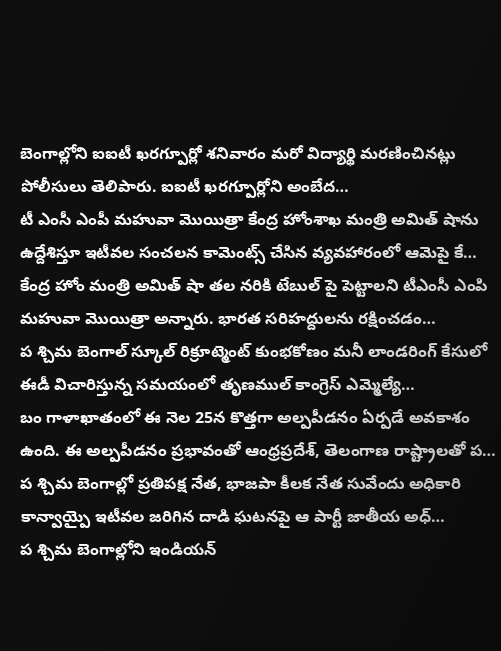బెంగాల్లోని ఐఐటీ ఖరగ్పూర్లో శనివారం మరో విద్యార్థి మరణించినట్లు పోలీసులు తెలిపారు. ఐఐటీ ఖరగ్పూర్లోని అంబేద…
టీ ఎంసీ ఎంపీ మహువా మొయిత్రా కేంద్ర హోంశాఖ మంత్రి అమిత్ షాను ఉద్దేశిస్తూ ఇటీవల సంచలన కామెంట్స్ చేసిన వ్యవహారంలో ఆమెపై కే…
కేంద్ర హోం మంత్రి అమిత్ షా తల నరికి టేబుల్ పై పెట్టాలని టీఎంసీ ఎంపి మహువా మొయిత్రా అన్నారు. భారత సరిహద్దులను రక్షించడం…
ప శ్చిమ బెంగాల్ స్కూల్ రిక్రూట్మెంట్ కుంభకోణం మనీ లాండరింగ్ కేసులో ఈడీ విచారిస్తున్న సమయంలో తృణముల్ కాంగ్రెస్ ఎమ్మెల్యే…
బం గాళాఖాతంలో ఈ నెల 25న కొత్తగా అల్పపీడనం ఏర్పడే అవకాశం ఉంది. ఈ అల్పపీడనం ప్రభావంతో ఆంధ్రప్రదేశ్, తెలంగాణ రాష్ట్రాలతో ప…
ప శ్చిమ బెంగాల్లో ప్రతిపక్ష నేత, భాజపా కీలక నేత సువేందు అధికారి కాన్వాయ్పై ఇటీవల జరిగిన దాడి ఘటనపై ఆ పార్టీ జాతీయ అధ్…
ప శ్చిమ బెంగాల్లోని ఇండియన్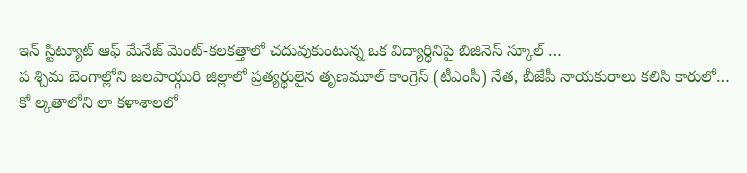ఇన్ స్టిట్యూట్ ఆఫ్ మేనేజ్ మెంట్-కలకత్తాలో చదువుకుంటున్న ఒక విద్యార్ధినిపై బిజినెస్ స్కూల్ …
ప శ్చిమ బెంగాల్లోని జలపాయ్గురి జిల్లాలో ప్రత్యర్థులైన తృణమూల్ కాంగ్రెస్ (టీఎంసీ) నేత, బీజేపీ నాయకురాలు కలిసి కారులో…
కో ల్కతాలోని లా కళాశాలలో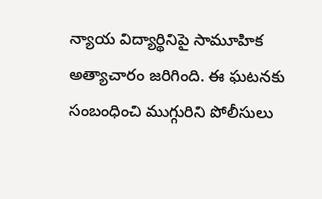న్యాయ విద్యార్థినిపై సామూహిక అత్యాచారం జరిగింది. ఈ ఘటనకు సంబంధించి ముగ్గురిని పోలీసులు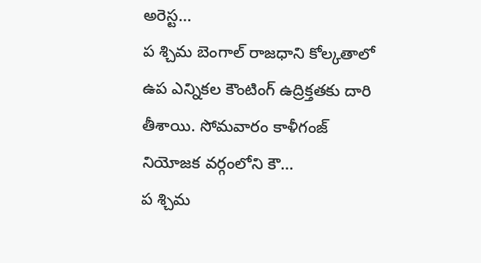అరెస్ట…
ప శ్చిమ బెంగాల్ రాజధాని కోల్కతాలో ఉప ఎన్నికల కౌంటింగ్ ఉద్రిక్తతకు దారి తీశాయి. సోమవారం కాళీగంజ్ నియోజక వర్గంలోని కౌ…
ప శ్చిమ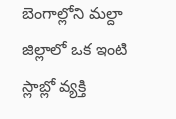బెంగాల్లోని మల్దా జిల్లాలో ఒక ఇంటి స్లాబ్లో వ్యక్తి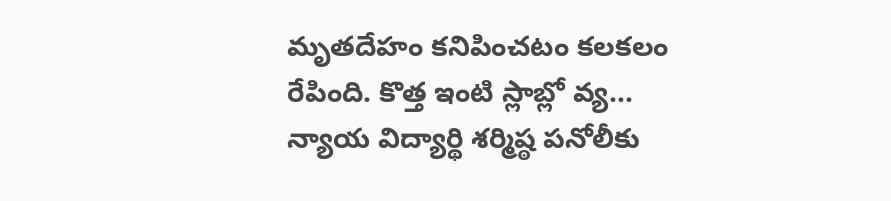మృతదేహం కనిపించటం కలకలం రేపింది. కొత్త ఇంటి స్లాబ్లో వ్య…
న్యాయ విద్యార్థి శర్మిష్ఠ పనోలీకు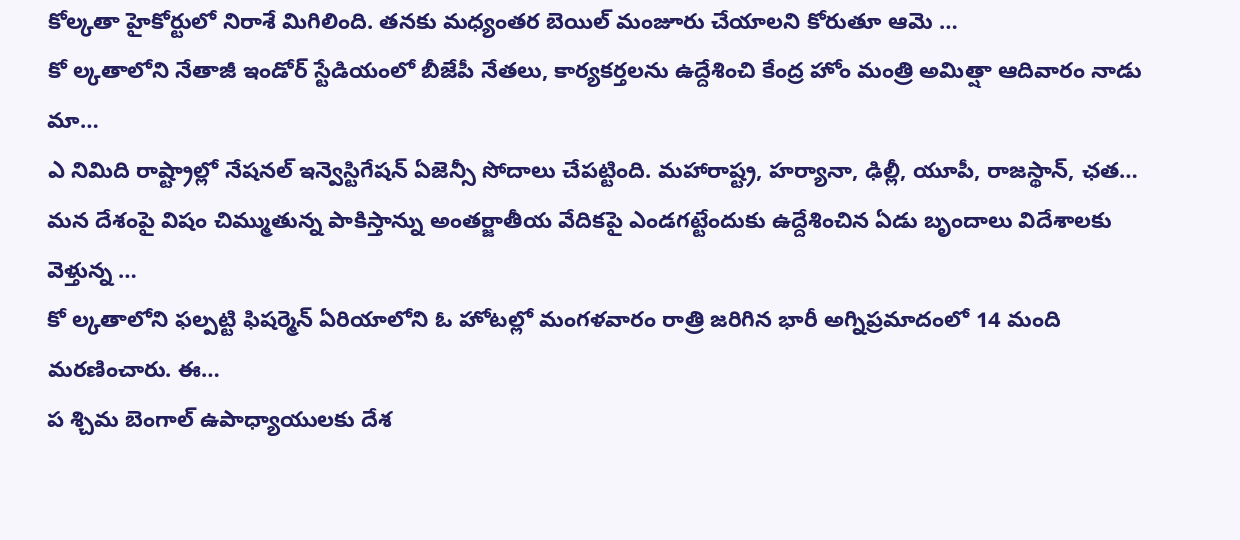కోల్కతా హైకోర్టులో నిరాశే మిగిలింది. తనకు మధ్యంతర బెయిల్ మంజూరు చేయాలని కోరుతూ ఆమె …
కో ల్కతాలోని నేతాజీ ఇండోర్ స్టేడియంలో బీజేపీ నేతలు, కార్యకర్తలను ఉద్దేశించి కేంద్ర హోం మంత్రి అమిత్షా ఆదివారం నాడు మా…
ఎ నిమిది రాష్ట్రాల్లో నేషనల్ ఇన్వెస్టిగేషన్ ఏజెన్సీ సోదాలు చేపట్టింది. మహారాష్ట్ర, హర్యానా, ఢిల్లీ, యూపీ, రాజస్థాన్, ఛత…
మన దేశంపై విషం చిమ్ముతున్న పాకిస్తాన్ను అంతర్జాతీయ వేదికపై ఎండగట్టేందుకు ఉద్దేశించిన ఏడు బృందాలు విదేశాలకు వెళ్తున్న …
కో ల్కతాలోని ఫల్పట్టి ఫిషర్మెన్ ఏరియాలోని ఓ హోటల్లో మంగళవారం రాత్రి జరిగిన భారీ అగ్నిప్రమాదంలో 14 మంది మరణించారు. ఈ…
ప శ్చిమ బెంగాల్ ఉపాధ్యాయులకు దేశ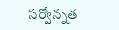సర్వోన్నత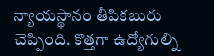న్యాయస్థానం తీపికబురు చెప్పింది. కొత్తగా ఉద్యోగుల్ని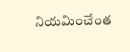నియమించేంత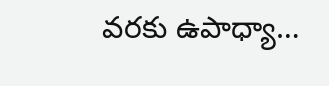వరకు ఉపాధ్యా…